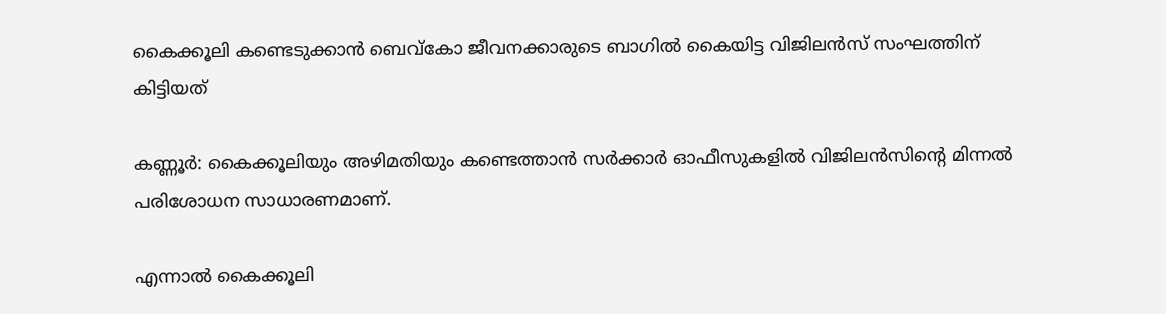കൈക്കൂലി കണ്ടെടുക്കാന്‍ ബെവ്കോ ജീവനക്കാരുടെ ബാഗില്‍ കൈയിട്ട വിജിലന്‍സ് സംഘത്തിന് കിട്ടിയത്

കണ്ണൂര്‍: കൈക്കൂലിയും അഴിമതിയും കണ്ടെത്താന്‍ സര്‍ക്കാര്‍ ഓഫീസുകളില്‍ വിജിലന്‍സിന്റെ മിന്നല്‍ പരിശോധന സാധാരണമാണ്.

എന്നാല്‍ കൈക്കൂലി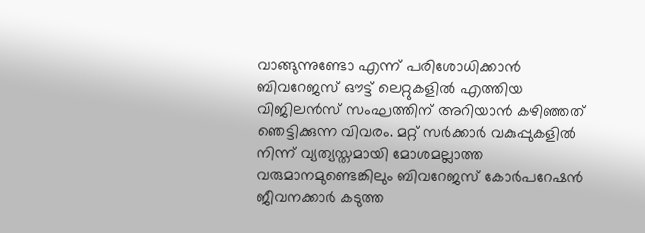വാങ്ങുന്നുണ്ടോ എന്ന് പരിശോധിക്കാന്‍ ബിവറേജസ് ഔട്ട് ലെറ്റുകളില്‍ എത്തിയ വിജിലന്‍സ് സംഘത്തിന് അറിയാന്‍ കഴിഞ്ഞത് ഞെട്ടിക്കുന്ന വിവരം. മറ്റ് സര്‍ക്കാര്‍ വകുപ്പുകളില്‍ നിന്ന് വ്യത്യസ്തമായി മോശമല്ലാത്ത വരുമാനമുണ്ടെങ്കിലും ബിവറേജസ് കോര്‍പറേഷന്‍ ജീവനക്കാര്‍ കടുത്ത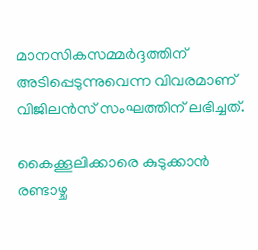മാനസികസമ്മര്‍ദ്ദത്തിന് അടിപ്പെടുന്നുവെന്ന വിവരമാണ് വിജിലന്‍സ് സംഘത്തിന് ലഭിച്ചത്.

കൈക്കൂലിക്കാരെ കുടുക്കാന്‍ രണ്ടാഴ്ച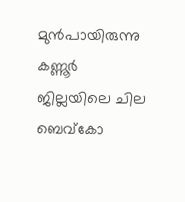മുന്‍പായിരുന്നു കണ്ണൂര്‍ ജില്ലയിലെ ചില ബെവ്‌കോ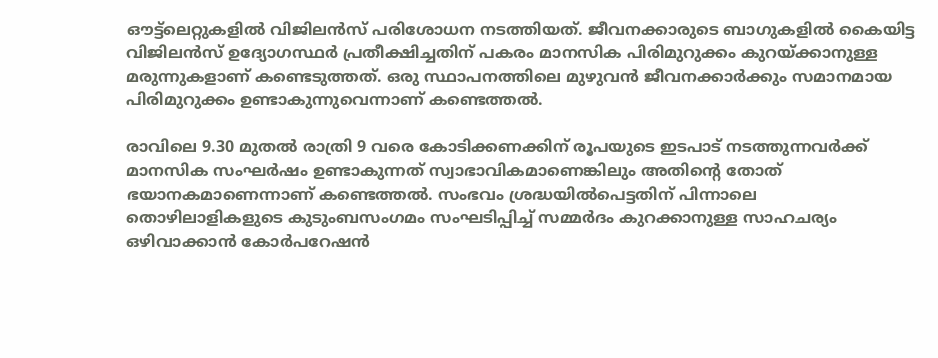ഔട്ട്‌ലെറ്റുകളില്‍ വിജിലന്‍സ് പരിശോധന നടത്തിയത്. ജീവനക്കാരുടെ ബാഗുകളില്‍ കൈയിട്ട വിജിലന്‍സ് ഉദ്യോഗസ്ഥര്‍ പ്രതീക്ഷിച്ചതിന് പകരം മാനസിക പിരിമുറുക്കം കുറയ്ക്കാനുള്ള മരുന്നുകളാണ് കണ്ടെടുത്തത്. ഒരു സ്ഥാപനത്തിലെ മുഴുവന്‍ ജീവനക്കാര്‍ക്കും സമാനമായ പിരിമുറുക്കം ഉണ്ടാകുന്നുവെന്നാണ് കണ്ടെത്തല്‍.

രാവിലെ 9.30 മുതല്‍ രാത്രി 9 വരെ കോടിക്കണക്കിന് രൂപയുടെ ഇടപാട് നടത്തുന്നവര്‍ക്ക് മാനസിക സംഘര്‍ഷം ഉണ്ടാകുന്നത് സ്വാഭാവികമാണെങ്കിലും അതിന്റെ തോത് ഭയാനകമാണെന്നാണ് കണ്ടെത്തല്‍. സംഭവം ശ്രദ്ധയില്‍പെട്ടതിന് പിന്നാലെ തൊഴിലാളികളുടെ കുടുംബസംഗമം സംഘടിപ്പിച്ച്‌ സമ്മര്‍ദം കുറക്കാനുള്ള സാഹചര്യം ഒഴിവാക്കാന്‍ കോര്‍പറേഷന്‍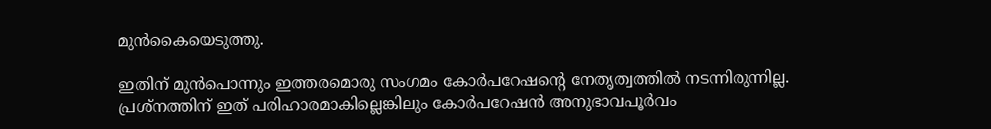മുന്‍കൈയെടുത്തു.

ഇതിന് മുന്‍പൊന്നും ഇത്തരമൊരു സംഗമം കോര്‍പറേഷന്റെ നേതൃത്വത്തില്‍ നടന്നിരുന്നില്ല. പ്രശ്നത്തിന് ഇത് പരിഹാരമാകില്ലെങ്കിലും കോര്‍പറേഷന്‍ അനുഭാവപൂര്‍വം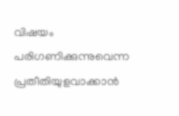വിഷയം പരിഗണിക്കുന്നുവെന്ന പ്രതീതിയുളവാക്കാന്‍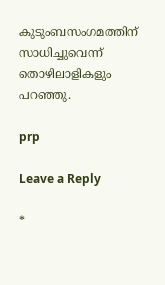കുടുംബസംഗമത്തിന് സാധിച്ചുവെന്ന് തൊഴിലാളികളും പറഞ്ഞു.

prp

Leave a Reply

*